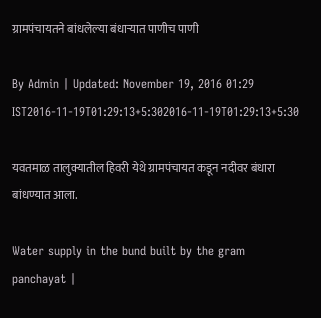ग्रामपंचायतने बांधलेल्या बंधाऱ्यात पाणीच पाणी

By Admin | Updated: November 19, 2016 01:29 IST2016-11-19T01:29:13+5:302016-11-19T01:29:13+5:30

यवतमाळ तालुक्यातील हिवरी येथे ग्रामपंचायत कडून नदीवर बंधारा बांधण्यात आला.

Water supply in the bund built by the gram panchayat |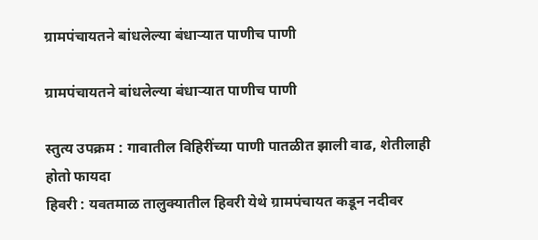ग्रामपंचायतने बांधलेल्या बंधाऱ्यात पाणीच पाणी

ग्रामपंचायतने बांधलेल्या बंधाऱ्यात पाणीच पाणी

स्तुत्य उपक्रम : गावातील विहिरींच्या पाणी पातळीत झाली वाढ, शेतीलाही होतो फायदा
हिवरी : यवतमाळ तालुक्यातील हिवरी येथे ग्रामपंचायत कडून नदीवर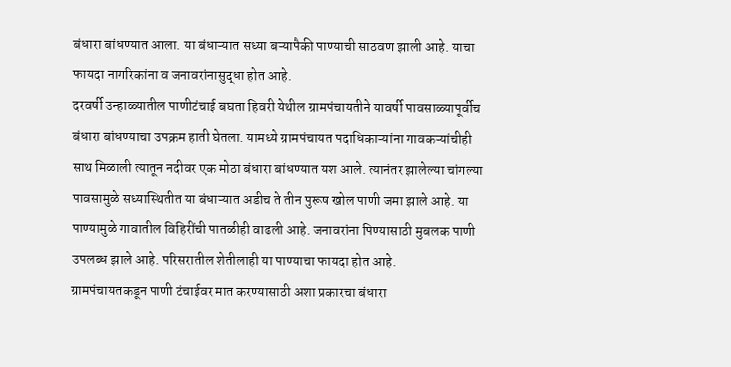बंधारा बांधण्यात आला. या बंधाऱ्यात सध्या बऱ्यापैकी पाण्याची साठवण झाली आहे. याचा फायदा नागरिकांना व जनावरांनासुद्धा होत आहे.
दरवर्षी उन्हाळ्यातील पाणीटंचाई बघता हिवरी येथील ग्रामपंचायतीने यावर्षी पावसाळ्यापूर्वीच बंधारा बांधण्याचा उपक्रम हाती घेतला. यामध्ये ग्रामपंचायत पदाधिकाऱ्यांना गावकऱ्यांचीही साथ मिळाली त्यातून नदीवर एक मोठा बंधारा बांधण्यात यश आले. त्यानंतर झालेल्या चांगल्या पावसामुळे सध्यास्थितीत या बंधाऱ्यात अडीच ते तीन पुरूष खोल पाणी जमा झाले आहे. या पाण्यामुळे गावातील विहिरींची पातळीही वाढली आहे. जनावरांना पिण्यासाठी मुबलक पाणी उपलब्ध झाले आहे. परिसरातील शेतीलाही या पाण्याचा फायदा होत आहे.
ग्रामपंचायतकडून पाणी टंचाईवर मात करण्यासाठी अशा प्रकारचा बंधारा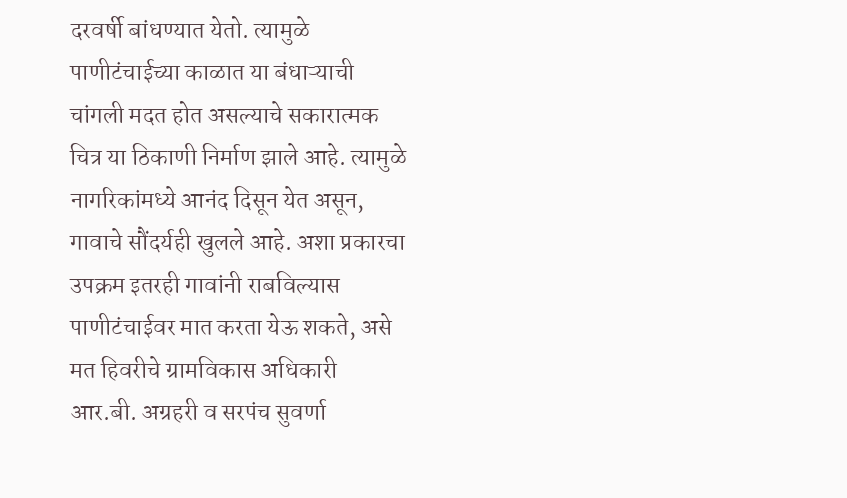दरवर्षी बांधण्यात येतो. त्यामुळे पाणीटंचाईच्या काळात या बंधाऱ्याची चांगली मदत होत असल्याचे सकारात्मक चित्र या ठिकाणी निर्माण झाले आहे. त्यामुळे नागरिकांमध्ये आनंद दिसून येत असून, गावाचे सौंदर्यही खुलले आहे. अशा प्रकारचा उपक्रम इतरही गावांनी राबविल्यास पाणीटंचाईवर मात करता येऊ शकते, असे मत हिवरीचे ग्रामविकास अधिकारी आर.बी. अग्रहरी व सरपंच सुवर्णा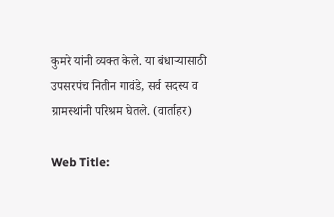कुमरे यांनी व्यक्त केले. या बंधाऱ्यासाठी उपसरपंच नितीन गावंडे, सर्व सदस्य व ग्रामस्थांनी परिश्रम घेतले. (वार्ताहर)

Web Title: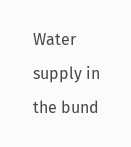Water supply in the bund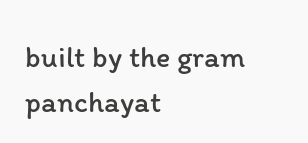built by the gram panchayat